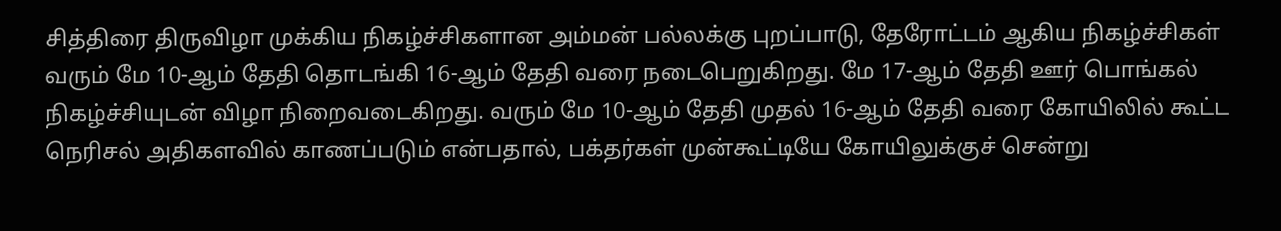சித்திரை திருவிழா முக்கிய நிகழ்ச்சிகளான அம்மன் பல்லக்கு புறப்பாடு, தேரோட்டம் ஆகிய நிகழ்ச்சிகள் வரும் மே 10-ஆம் தேதி தொடங்கி 16-ஆம் தேதி வரை நடைபெறுகிறது. மே 17-ஆம் தேதி ஊர் பொங்கல் நிகழ்ச்சியுடன் விழா நிறைவடைகிறது. வரும் மே 10-ஆம் தேதி முதல் 16-ஆம் தேதி வரை கோயிலில் கூட்ட நெரிசல் அதிகளவில் காணப்படும் என்பதால், பக்தர்கள் முன்கூட்டியே கோயிலுக்குச் சென்று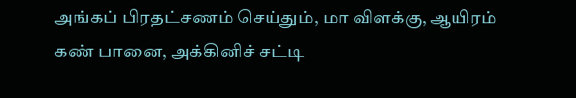அங்கப் பிரதட்சணம் செய்தும், மா விளக்கு, ஆயிரம் கண் பானை, அக்கினிச் சட்டி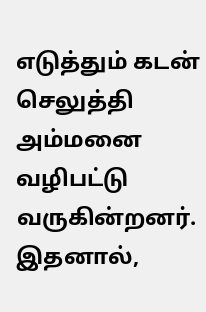எடுத்தும் கடன் செலுத்தி அம்மனை வழிபட்டு வருகின்றனர். இதனால்,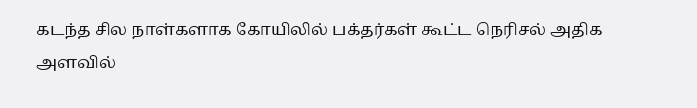கடந்த சில நாள்களாக கோயிலில் பக்தர்கள் கூட்ட நெரிசல் அதிக அளவில்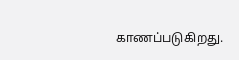காணப்படுகிறது.